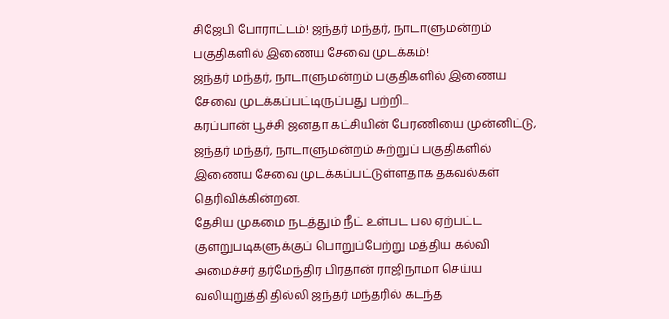சிஜேபி போராட்டம்! ஜந்தர் மந்தர், நாடாளுமன்றம் பகுதிகளில் இணைய சேவை முடக்கம்!
ஜந்தர் மந்தர், நாடாளுமன்றம் பகுதிகளில் இணைய சேவை முடக்கப்பட்டிருப்பது பற்றி...
கரப்பான் பூச்சி ஜனதா கட்சியின் பேரணியை முன்னிட்டு, ஜந்தர் மந்தர், நாடாளுமன்றம் சுற்றுப் பகுதிகளில் இணைய சேவை முடக்கப்பட்டுள்ளதாக தகவல்கள் தெரிவிக்கின்றன.
தேசிய முகமை நடத்தும் நீட் உள்பட பல ஏற்பட்ட குளறுபடிகளுக்குப் பொறுப்பேற்று மத்திய கல்வி அமைச்சர் தர்மேந்திர பிரதான் ராஜிநாமா செய்ய வலியுறுத்தி தில்லி ஜந்தர் மந்தரில் கடந்த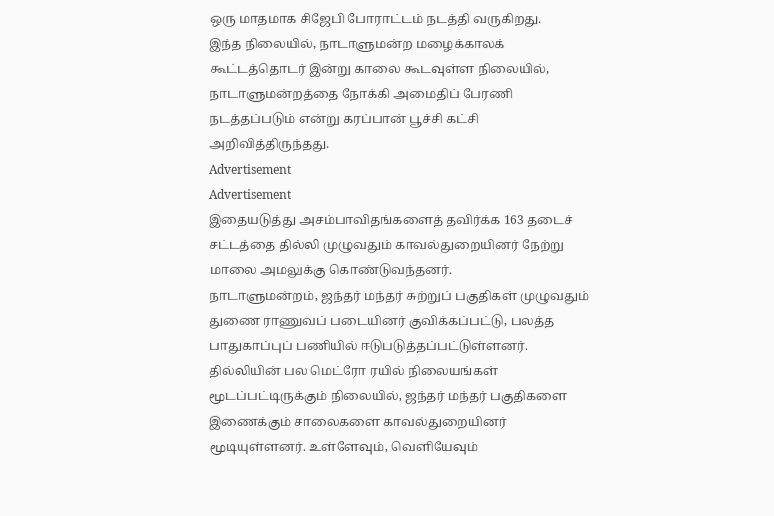ஒரு மாதமாக சிஜேபி போராட்டம் நடத்தி வருகிறது.
இந்த நிலையில், நாடாளுமன்ற மழைக்காலக் கூட்டத்தொடர் இன்று காலை கூடவுள்ள நிலையில், நாடாளுமன்றத்தை நோக்கி அமைதிப் பேரணி நடத்தப்படும் என்று கரப்பான் பூச்சி கட்சி அறிவித்திருந்தது.
Advertisement
Advertisement
இதையடுத்து அசம்பாவிதங்களைத் தவிர்க்க 163 தடைச் சட்டத்தை தில்லி முழுவதும் காவல்துறையினர் நேற்று மாலை அமலுக்கு கொண்டுவந்தனர்.
நாடாளுமன்றம், ஜந்தர் மந்தர் சுற்றுப் பகுதிகள் முழுவதும் துணை ராணுவப் படையினர் குவிக்கப்பட்டு, பலத்த பாதுகாப்புப் பணியில் ஈடுபடுத்தப்பட்டுள்ளனர்.
தில்லியின் பல மெட்ரோ ரயில் நிலையங்கள் மூடப்பட்டிருக்கும் நிலையில், ஜந்தர் மந்தர் பகுதிகளை இணைக்கும் சாலைகளை காவல்துறையினர் மூடியுள்ளனர். உள்ளேவும், வெளியேவும்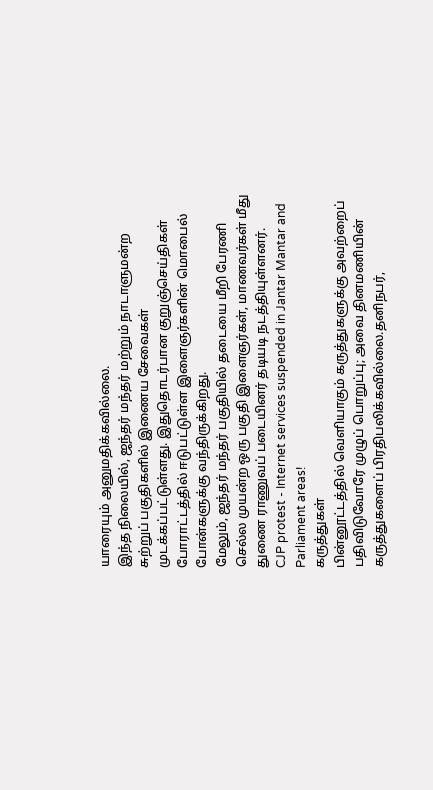யாரையும் அனுமதிக்கவில்லை.
இந்த நிலையில், ஜந்தர் மந்தர் மற்றும் நாடாளுமன்ற சுற்றுப் பகுதிகளில் இணைய சேவைகள் முடக்கப்பட்டுள்ளது. இதுதொடர்பான குறுஞ்செய்திகள் போராட்டத்தில் ஈடுபட்டுள்ள இளைஞர்களின் மொபைல் போன்களுக்கு வந்திருக்கிறது.
மேலும், ஜந்தர் மந்தர் பகுதியில் தடையை மீறி பேரணி செல்ல முயன்ற ஒரு பகுதி இளைஞர்கள், மாணவர்கள் மீது துணை ராணுவப் படையினர் தடியடி நடத்தியுள்ளனர்.
CJP protest - Internet services suspended in Jantar Mantar and Parliament areas!
கருத்துகள்
பின்னூட்டத்தில் வெளியாகும் கருத்துகளுக்கு அவற்றைப் பதிவிடுவோரே முழுப் பொறுப்பு; அவை தினமணியின் கருத்துகளைப் பிரதிபலிக்கவில்லை.தனிநபர்,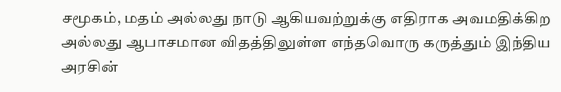சமூகம், மதம் அல்லது நாடு ஆகியவற்றுக்கு எதிராக அவமதிக்கிற அல்லது ஆபாசமான விதத்திலுள்ள எந்தவொரு கருத்தும் இந்திய அரசின்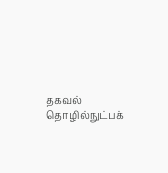தகவல் தொழில்நுட்பக்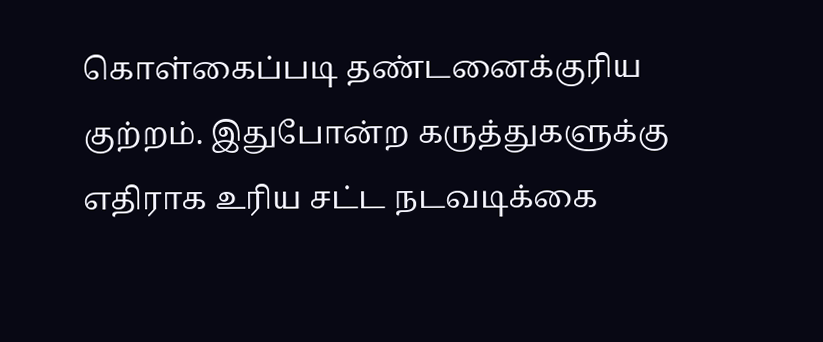கொள்கைப்படி தண்டனைக்குரிய குற்றம். இதுபோன்ற கருத்துகளுக்கு எதிராக உரிய சட்ட நடவடிக்கை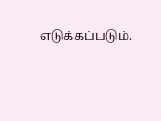எடுக்கப்படும்.